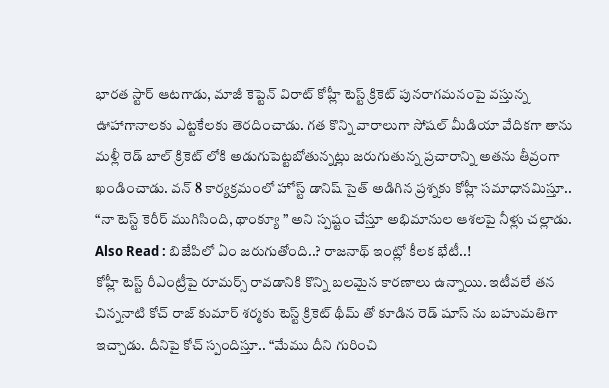భారత స్టార్ ఆటగాడు, మాజీ కెప్టెన్ విరాట్ కోహ్లీ టెస్ట్ క్రికెట్ పునరాగమనంపై వస్తున్న ఊహాగానాలకు ఎట్టకేలకు తెరదించాడు. గత కొన్ని వారాలుగా సోషల్ మీడియా వేదికగా తాను మళ్లీ రెడ్ బాల్ క్రికెట్ లోకి అడుగుపెట్టబోతున్నట్లు జరుగుతున్న ప్రచారాన్ని అతను తీవ్రంగా ఖండించాడు. వన్ 8 కార్యక్రమంలో హోస్ట్ డానిష్ సైత్ అడిగిన ప్రశ్నకు కోహ్లీ సమాధానమిస్తూ.. “నా టెస్ట్ కెరీర్ ముగిసింది, థాంక్యూ ” అని స్పష్టం చేస్తూ అభిమానుల ఆశలపై నీళ్లు చల్లాడు.
Also Read : బిజేపిలో ఏం జరుగుతోంది..? రాజనాథ్ ఇంట్లో కీలక భేటీ..!
కోహ్లీ టెస్ట్ రీఎంట్రీపై రూమర్స్ రావడానికి కొన్ని బలమైన కారణాలు ఉన్నాయి. ఇటీవలే తన చిన్ననాటి కోచ్ రాజ్ కుమార్ శర్మకు టెస్ట్ క్రికెట్ థీమ్ తో కూడిన రెడ్ షూస్ ను బహుమతిగా ఇచ్చాడు. దీనిపై కోచ్ స్పందిస్తూ.. “మేము దీని గురించి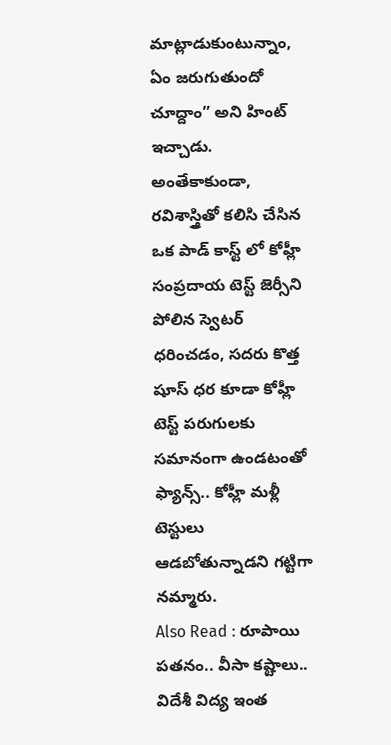మాట్లాడుకుంటున్నాం, ఏం జరుగుతుందో చూద్దాం” అని హింట్ ఇచ్చాడు. అంతేకాకుండా, రవిశాస్త్రితో కలిసి చేసిన ఒక పాడ్ కాస్ట్ లో కోహ్లీ సంప్రదాయ టెస్ట్ జెర్సీని పోలిన స్వెటర్ ధరించడం, సదరు కొత్త షూస్ ధర కూడా కోహ్లీ టెస్ట్ పరుగులకు సమానంగా ఉండటంతో ఫ్యాన్స్.. కోహ్లీ మళ్లీ టెస్టులు ఆడబోతున్నాడని గట్టిగా నమ్మారు.
Also Read : రూపాయి పతనం.. వీసా కష్టాలు.. విదేశీ విద్య ఇంత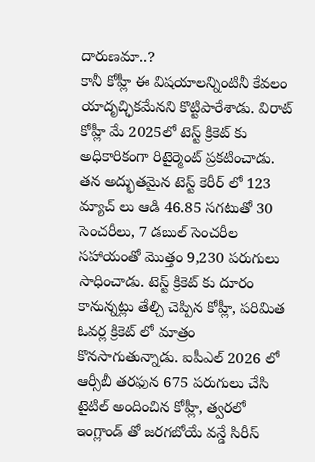దారుణమా..?
కానీ కోహ్లీ ఈ విషయాలన్నింటినీ కేవలం యాదృచ్ఛికమేనని కొట్టిపారేశాడు. విరాట్ కోహ్లీ మే 2025లో టెస్ట్ క్రికెట్ కు అధికారికంగా రిటైర్మెంట్ ప్రకటించాడు. తన అద్భుతమైన టెస్ట్ కెరీర్ లో 123 మ్యాచ్ లు ఆడి 46.85 సగటుతో 30 సెంచరీలు, 7 డబుల్ సెంచరీల సహాయంతో మొత్తం 9,230 పరుగులు సాధించాడు. టెస్ట్ క్రికెట్ కు దూరం కానున్నట్లు తేల్చి చెప్పిన కోహ్లీ, పరిమిత ఓవర్ల క్రికెట్ లో మాత్రం కొనసాగుతున్నాడు. ఐపీఎల్ 2026 లో ఆర్సీబీ తరఫున 675 పరుగులు చేసి టైటిల్ అందించిన కోహ్లీ, త్వరలో ఇంగ్లాండ్ తో జరగబోయే వన్డే సిరీస్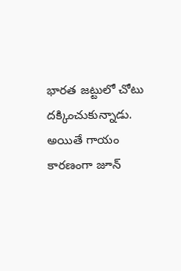భారత జట్టులో చోటు దక్కించుకున్నాడు. అయితే గాయం కారణంగా జూన్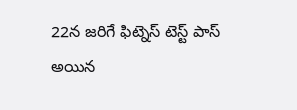22న జరిగే ఫిట్నెస్ టెస్ట్ పాస్ అయిన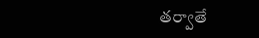తర్వాతే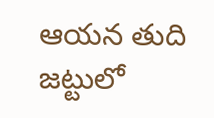ఆయన తుది జట్టులో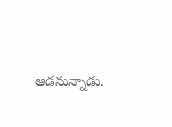ఆడనున్నాడు.